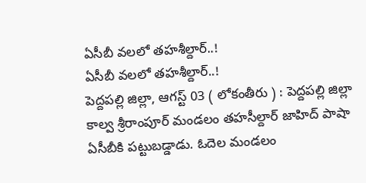ఏసీబీ వలలో తహశీల్దార్..!
ఏసీబీ వలలో తహశీల్దార్..!
పెద్దపల్లి జిల్లా, ఆగస్ట్ 03 ( లోకంతీరు ) : పెద్దపల్లి జిల్లా కాల్వ శ్రీరాంపూర్ మండలం తహసీల్దార్ జాహిద్ పాషా ఏసీబీకి పట్టుబడ్డాడు. ఓదెల మండలం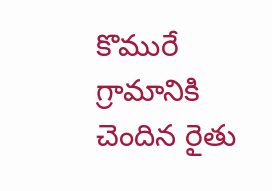కొమురే గ్రామానికి చెందిన రైతు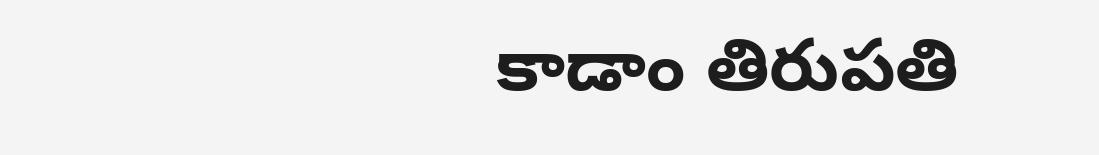కాడాం తిరుపతి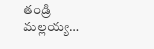తండ్రి మల్లయ్య…